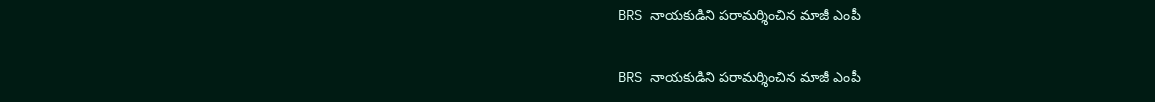BRS నాయకుడిని పరామర్శించిన మాజీ ఎంపీ

BRS నాయకుడిని పరామర్శించిన మాజీ ఎంపీ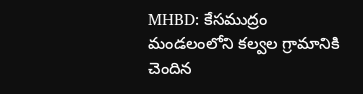MHBD: కేసముద్రం మండలంలోని కల్వల గ్రామానికి చెందిన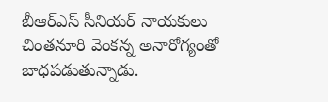బీఆర్ఎస్ సీనియర్ నాయకులు చింతనూరి వెంకన్న అనారోగ్యంతో బాధపడుతున్నాడు.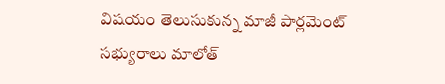విషయం తెలుసుకున్న మాజీ పార్లమెంట్ సభ్యురాలు మాలోత్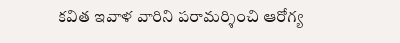కవిత ఇవాళ వారిని పరామర్శించి ఆరోగ్య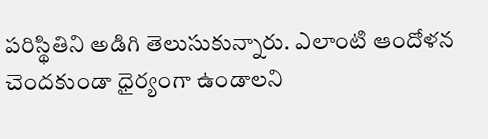పరిస్థితిని అడిగి తెలుసుకున్నారు. ఎలాంటి ఆందోళన చెందకుండా ధైర్యంగా ఉండాలని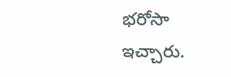భరోసా ఇచ్చారు.